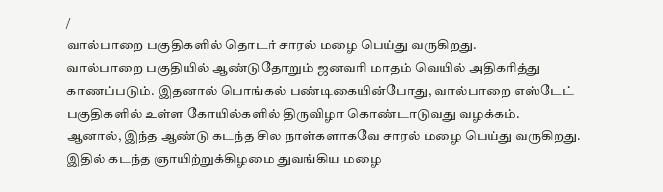/
வால்பாறை பகுதிகளில் தொடர் சாரல் மழை பெய்து வருகிறது.
வால்பாறை பகுதியில் ஆண்டுதோறும் ஜனவரி மாதம் வெயில் அதிகரித்து காணப்படும். இதனால் பொங்கல் பண்டிகையின்போது, வால்பாறை எஸ்டேட் பகுதிகளில் உள்ள கோயில்களில் திருவிழா கொண்டாடுவது வழக்கம்.
ஆனால், இந்த ஆண்டு கடந்த சில நாள்களாகவே சாரல் மழை பெய்து வருகிறது. இதில் கடந்த ஞாயிற்றுக்கிழமை துவங்கிய மழை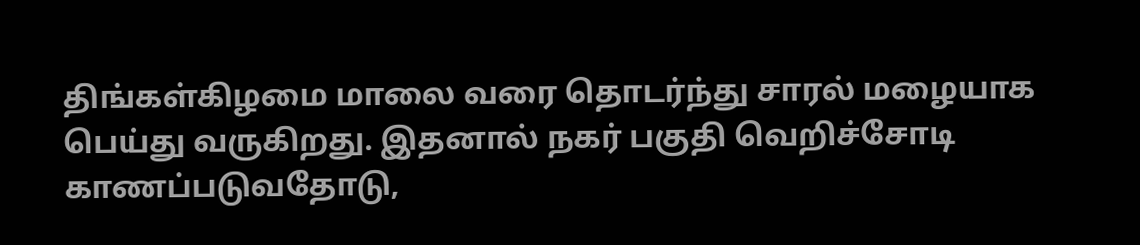திங்கள்கிழமை மாலை வரை தொடர்ந்து சாரல் மழையாக பெய்து வருகிறது. இதனால் நகர் பகுதி வெறிச்சோடி காணப்படுவதோடு,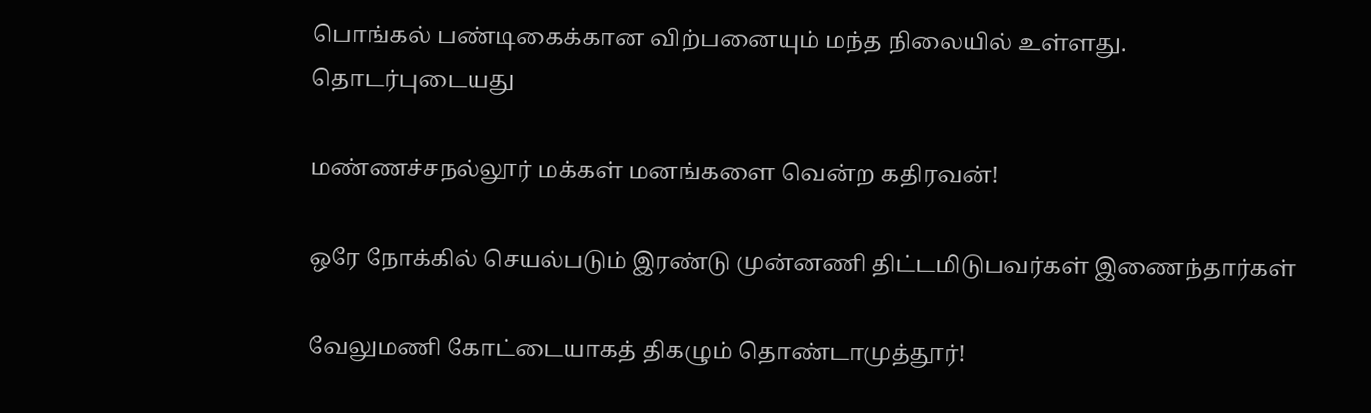பொங்கல் பண்டிகைக்கான விற்பனையும் மந்த நிலையில் உள்ளது.
தொடர்புடையது

மண்ணச்சநல்லூர் மக்கள் மனங்களை வென்ற கதிரவன்!

ஒரே நோக்கில் செயல்படும் இரண்டு முன்னணி திட்டமிடுபவர்கள் இணைந்தார்கள்

வேலுமணி கோட்டையாகத் திகழும் தொண்டாமுத்தூர்!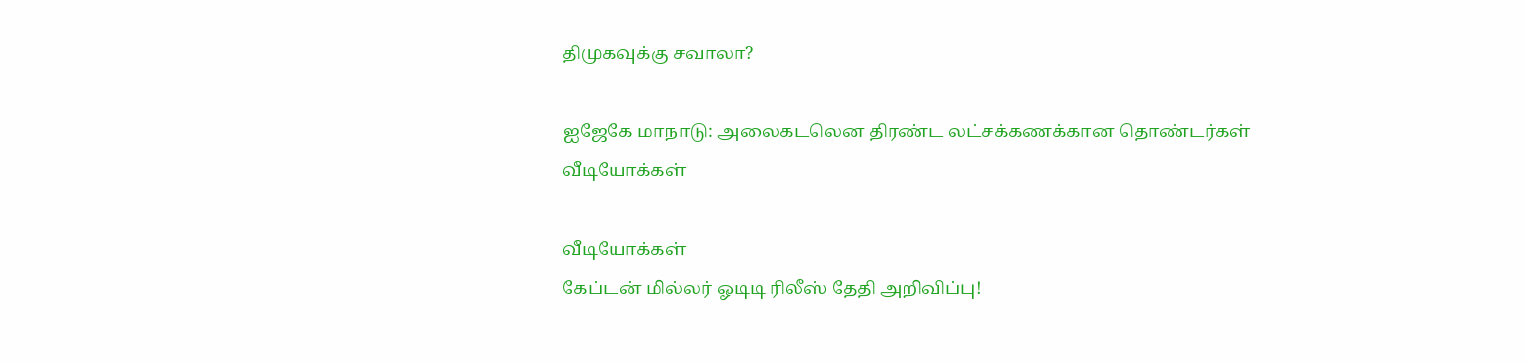திமுகவுக்கு சவாலா?

ஐஜேகே மாநாடு: அலைகடலென திரண்ட லட்சக்கணக்கான தொண்டர்கள்
வீடியோக்கள்

வீடியோக்கள்
கேப்டன் மில்லர் ஓடிடி ரிலீஸ் தேதி அறிவிப்பு!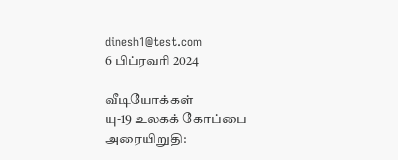dinesh1@test.com
6 பிப்ரவரி 2024

வீடியோக்கள்
யு-19 உலகக் கோப்பை அரையிறுதி: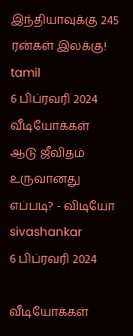இந்தியாவுக்கு 245 ரன்கள் இலக்கு!
tamil
6 பிப்ரவரி 2024
வீடியோக்கள்
ஆடு ஜீவிதம் உருவானது எப்படி? - விடியோ
sivashankar
6 பிப்ரவரி 2024

வீடியோக்கள்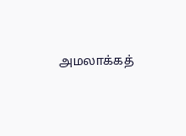அமலாக்கத்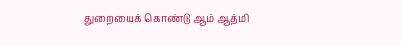துறையைக் கொண்டு ஆம் ஆத்மி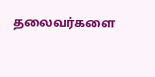தலைவர்களை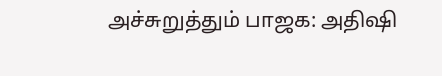அச்சுறுத்தும் பாஜக: அதிஷி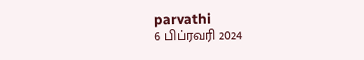parvathi
6 பிப்ரவரி 2024